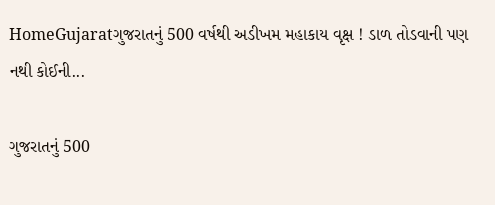HomeGujaratગુજરાતનું 500 વર્ષથી અડીખમ મહાકાય વૃક્ષ ! ડાળ તોડવાની પણ નથી કોઈની...

ગુજરાતનું 500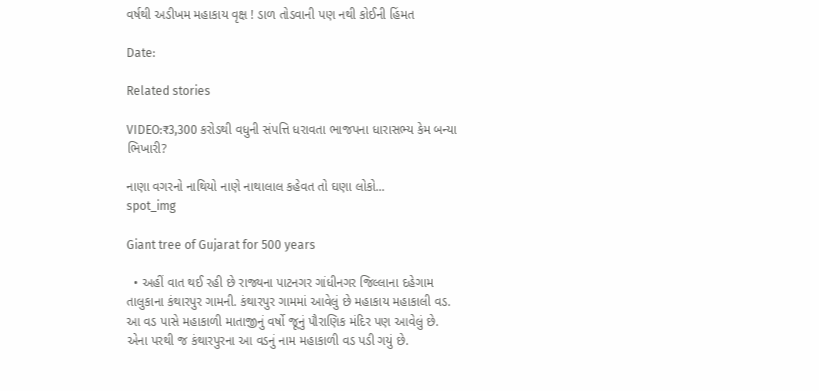વર્ષથી અડીખમ મહાકાય વૃક્ષ ! ડાળ તોડવાની પણ નથી કોઈની હિંમત

Date:

Related stories

VIDEO:₹3,300 કરોડથી વધુની સંપત્તિ ધરાવતા ભાજપના ધારાસભ્ય કેમ બન્યા ભિખારી?

નાણા વગરનો નાથિયો નાણે નાથાલાલ કહેવત તો ઘણા લોકો...
spot_img

Giant tree of Gujarat for 500 years

  • અહીં વાત થઈ રહી છે રાજ્યના પાટનગર ગાંધીનગર જિલ્લાના દહેગામ તાલુકાના કંથારપુર ગામની. કંથારપુર ગામમાં આવેલું છે મહાકાય મહાકાલી વડ. આ વડ પાસે મહાકાળી માતાજીનું વર્ષો જૂનું પૌરાણિક મંદિર પણ આવેલું છે. એના પરથી જ કંથારપુરના આ વડનું નામ મહાકાળી વડ પડી ગયું છે.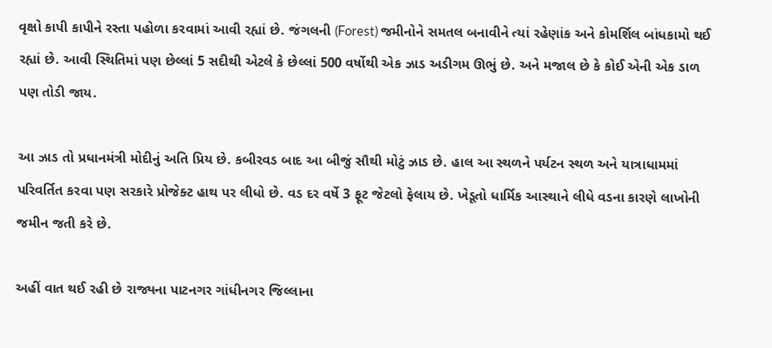વૃક્ષો કાપી કાપીને રસ્તા પહોળા કરવામાં આવી રહ્યાં છે. જંગલની (Forest) જમીનોને સમતલ બનાવીને ત્યાં રહેણાંક અને કોમર્શિલ બાંધકામો થઈ રહ્યાં છે. આવી સ્થિતિમાં પણ છેલ્લાં 5 સદીથી એટલે કે છેલ્લાં 500 વર્ષોથી એક ઝાડ અડીગમ ઊભું છે. અને મજાલ છે કે કોઈ એની એક ડાળ પણ તોડી જાય.

આ ઝાડ તો પ્રધાનમંત્રી મોદીનું અતિ પ્રિય છે. કબીરવડ બાદ આ બીજું સૌથી મોટું ઝાડ છે. હાલ આ સ્થળને પર્યટન સ્થળ અને યાત્રાધામમાં પરિવર્તિત કરવા પણ સરકારે પ્રોજેક્ટ હાથ પર લીધો છે. વડ દર વર્ષે 3 ફૂટ જેટલો ફેલાય છે. ખેડૂતો ધાર્મિક આસ્થાને લીધે વડના કારણે લાખોની જમીન જતી કરે છે.

અહીં વાત થઈ રહી છે રાજ્યના પાટનગર ગાંધીનગર જિલ્લાના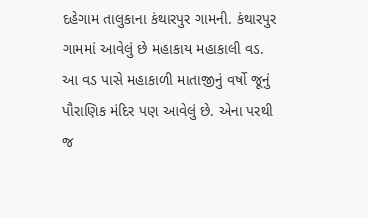દહેગામ તાલુકાના કંથારપુર ગામની. કંથારપુર ગામમાં આવેલું છે મહાકાય મહાકાલી વડ. આ વડ પાસે મહાકાળી માતાજીનું વર્ષો જૂનું પૌરાણિક મંદિર પણ આવેલું છે. એના પરથી જ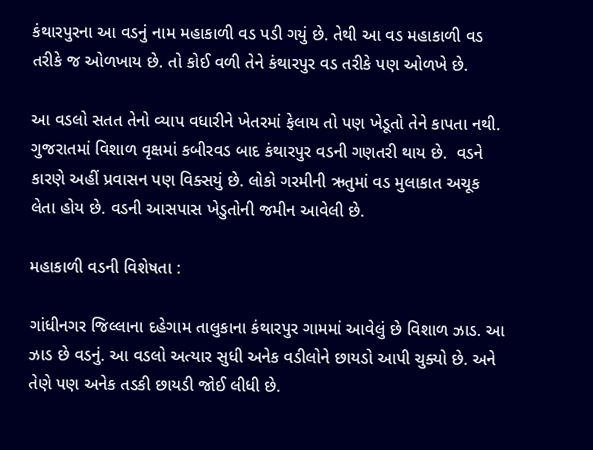કંથારપુરના આ વડનું નામ મહાકાળી વડ પડી ગયું છે. તેથી આ વડ મહાકાળી વડ તરીકે જ ઓળખાય છે. તો કોઈ વળી તેને કંથારપુર વડ તરીકે પણ ઓળખે છે.

આ વડલો સતત તેનો વ્યાપ વધારીને ખેતરમાં ફેલાય તો પણ ખેડૂતો તેને કાપતા નથી. ગુજરાતમાં વિશાળ વૃક્ષમાં કબીરવડ બાદ કંથારપુર વડની ગણતરી થાય છે.  વડને કારણે અહીં પ્રવાસન પણ વિક્સયું છે. લોકો ગરમીની ઋતુમાં વડ મુલાકાત અચૂક લેતા હોય છે. વડની આસપાસ ખેડુતોની જમીન આવેલી છે.

મહાકાળી વડની વિશેષતા :

ગાંધીનગર જિલ્લાના દહેગામ તાલુકાના કંથારપુર ગામમાં આવેલું છે વિશાળ ઝાડ. આ ઝાડ છે વડનું. આ વડલો અત્યાર સુધી અનેક વડીલોને છાયડો આપી ચુક્યો છે. અને તેણે પણ અનેક તડકી છાયડી જોઈ લીધી છે.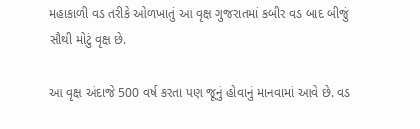મહાકાળી વડ તરીકે ઓળખાતું આ વૃક્ષ ગુજરાતમાં કબીર વડ બાદ બીજું સૌથી મોટું વૃક્ષ છે.

આ વૃક્ષ અંદાજે 500 વર્ષ કરતા પણ જૂનું હોવાનું માનવામાં આવે છે. વડ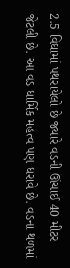2.5 વિઘામાં પથરાયેલો છે જ્યારે વડની ઊંચાઈ 40 મીટર જેટલી છે. આ વડ ધાર્મિક મહત્વ પણ ધરાવે છે. વડના થળમાં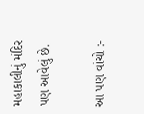મહાકાલીનું મંદિર પણ આવેલું છે.

આ પણ વાંચો :-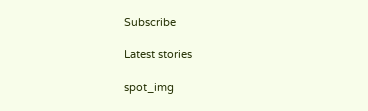Subscribe

Latest stories

spot_img